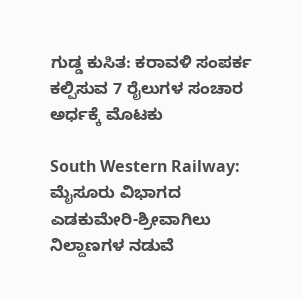ಗುಡ್ಡ ಕುಸಿತ: ಕರಾವಳಿ ಸಂಪರ್ಕ ಕಲ್ಪಿಸುವ 7 ರೈಲುಗಳ ಸಂಚಾರ ಅರ್ಧಕ್ಕೆ ಮೊಟಕು

South Western Railway: ಮೈಸೂರು ವಿಭಾಗದ ಎಡಕುಮೇರಿ-ಶ್ರೀವಾಗಿಲು ನಿಲ್ದಾಣಗಳ ನಡುವೆ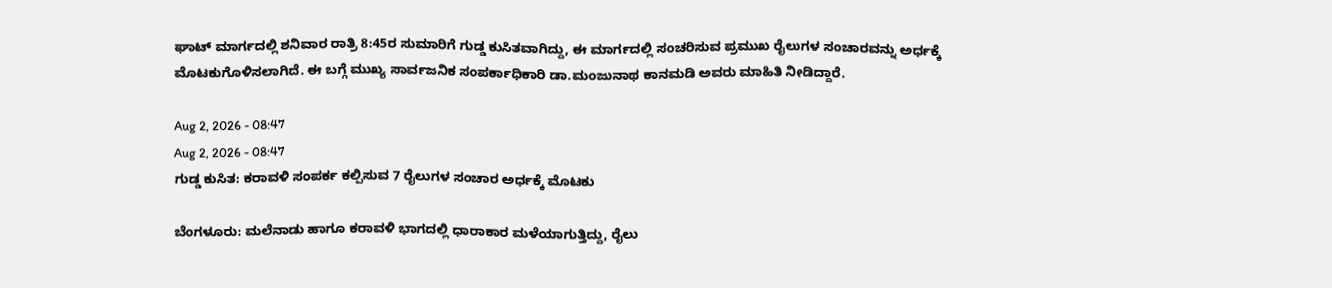ಘಾಟ್ ಮಾರ್ಗದಲ್ಲಿ ಶನಿವಾರ ರಾತ್ರಿ 8:45ರ ಸುಮಾರಿಗೆ ಗುಡ್ಡ ಕುಸಿತವಾಗಿದ್ದು, ಈ ಮಾರ್ಗದಲ್ಲಿ ಸಂಚರಿಸುವ ಪ್ರಮುಖ ರೈಲುಗಳ ಸಂಚಾರವನ್ನು ಅರ್ಧಕ್ಕೆ ಮೊಟಕುಗೊಳಿಸಲಾಗಿದೆ. ಈ ಬಗ್ಗೆ ಮುಖ್ಯ ಸಾರ್ವಜನಿಕ ಸಂಪರ್ಕಾಧಿಕಾರಿ ಡಾ.ಮಂಜುನಾಥ ಕಾನಮಡಿ ಅವರು ಮಾಹಿತಿ ನೀಡಿದ್ದಾರೆ.

Aug 2, 2026 - 08:47
Aug 2, 2026 - 08:47
ಗುಡ್ಡ ಕುಸಿತ: ಕರಾವಳಿ ಸಂಪರ್ಕ ಕಲ್ಪಿಸುವ 7 ರೈಲುಗಳ ಸಂಚಾರ ಅರ್ಧಕ್ಕೆ ಮೊಟಕು

ಬೆಂಗಳೂರು: ಮಲೆನಾಡು ಹಾಗೂ ಕರಾವಳಿ ಭಾಗದಲ್ಲಿ ಧಾರಾಕಾರ ಮಳೆಯಾಗುತ್ತಿದ್ದು, ರೈಲು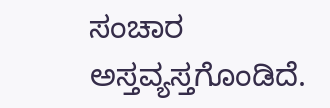ಸಂಚಾರ ಅಸ್ತವ್ಯಸ್ತಗೊಂಡಿದೆ.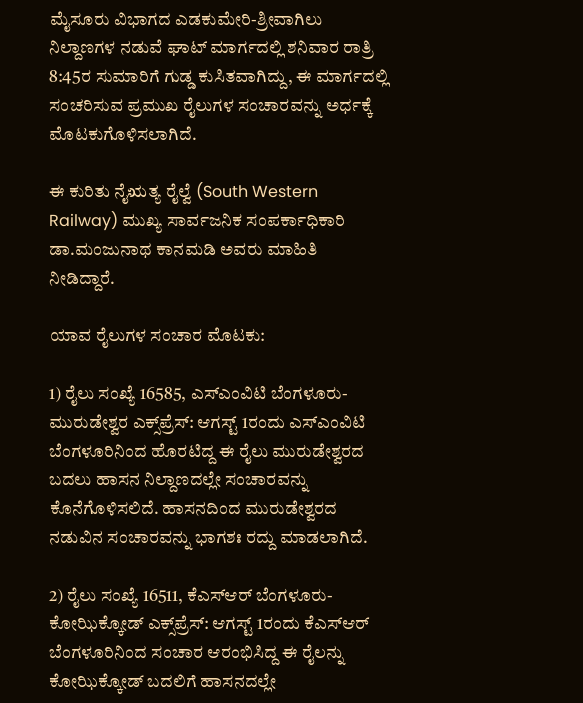ಮೈಸೂರು ವಿಭಾಗದ ಎಡಕುಮೇರಿ-ಶ್ರೀವಾಗಿಲು ನಿಲ್ದಾಣಗಳ ನಡುವೆ ಘಾಟ್ ಮಾರ್ಗದಲ್ಲಿ ಶನಿವಾರ ರಾತ್ರಿ 8:45ರ ಸುಮಾರಿಗೆ ಗುಡ್ಡ ಕುಸಿತವಾಗಿದ್ದು, ಈ ಮಾರ್ಗದಲ್ಲಿ ಸಂಚರಿಸುವ ಪ್ರಮುಖ ರೈಲುಗಳ ಸಂಚಾರವನ್ನು ಅರ್ಧಕ್ಕೆ ಮೊಟಕುಗೊಳಿಸಲಾಗಿದೆ.

ಈ ಕುರಿತು ನೈಋತ್ಯ ರೈಲ್ವೆ (South Western Railway) ಮುಖ್ಯ ಸಾರ್ವಜನಿಕ ಸಂಪರ್ಕಾಧಿಕಾರಿ ಡಾ.ಮಂಜುನಾಥ ಕಾನಮಡಿ ಅವರು ಮಾಹಿತಿ ನೀಡಿದ್ದಾರೆ.

ಯಾವ ರೈಲುಗಳ ಸಂಚಾರ ಮೊಟಕು:

1) ರೈಲು ಸಂಖ್ಯೆ 16585, ಎಸ್ಎಂವಿಟಿ ಬೆಂಗಳೂರು-ಮುರುಡೇಶ್ವರ ಎಕ್ಸ್‌ಪ್ರೆಸ್: ಆಗಸ್ಟ್ 1ರಂದು ಎಸ್ಎಂವಿಟಿ ಬೆಂಗಳೂರಿನಿಂದ ಹೊರಟಿದ್ದ ಈ ರೈಲು ಮುರುಡೇಶ್ವರದ ಬದಲು ಹಾಸನ ನಿಲ್ದಾಣದಲ್ಲೇ ಸಂಚಾರವನ್ನು ಕೊನೆಗೊಳಿಸಲಿದೆ. ಹಾಸನದಿಂದ ಮುರುಡೇಶ್ವರದ ನಡುವಿನ ಸಂಚಾರವನ್ನು ಭಾಗಶಃ ರದ್ದು ಮಾಡಲಾಗಿದೆ.

2) ರೈಲು ಸಂಖ್ಯೆ 16511, ಕೆಎಸ್ಆರ್ ಬೆಂಗಳೂರು-ಕೋಝಿಕ್ಕೋಡ್ ಎಕ್ಸ್‌ಪ್ರೆಸ್: ಆಗಸ್ಟ್ 1ರಂದು ಕೆಎಸ್ಆರ್ ಬೆಂಗಳೂರಿನಿಂದ ಸಂಚಾರ ಆರಂಭಿಸಿದ್ದ ಈ ರೈಲನ್ನು ಕೋಝಿಕ್ಕೋಡ್ ಬದಲಿಗೆ ಹಾಸನದಲ್ಲೇ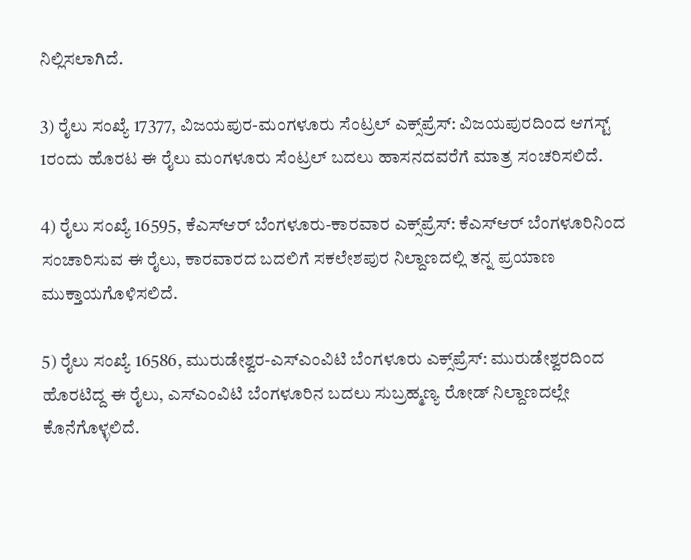ನಿಲ್ಲಿಸಲಾಗಿದೆ.

3) ರೈಲು ಸಂಖ್ಯೆ 17377, ವಿಜಯಪುರ-ಮಂಗಳೂರು ಸೆಂಟ್ರಲ್ ಎಕ್ಸ್‌ಪ್ರೆಸ್: ವಿಜಯಪುರದಿಂದ ಆಗಸ್ಟ್ 1ರಂದು ಹೊರಟ ಈ ರೈಲು ಮಂಗಳೂರು ಸೆಂಟ್ರಲ್ ಬದಲು ಹಾಸನದವರೆಗೆ ಮಾತ್ರ ಸಂಚರಿಸಲಿದೆ.

4) ರೈಲು ಸಂಖ್ಯೆ 16595, ಕೆಎಸ್ಆರ್ ಬೆಂಗಳೂರು-ಕಾರವಾರ ಎಕ್ಸ್‌ಪ್ರೆಸ್: ಕೆಎಸ್ಆರ್ ಬೆಂಗಳೂರಿನಿಂದ ಸಂಚಾರಿಸುವ ಈ ರೈಲು, ಕಾರವಾರದ ಬದಲಿಗೆ ಸಕಲೇಶಪುರ ನಿಲ್ದಾಣದಲ್ಲಿ ತನ್ನ ಪ್ರಯಾಣ ಮುಕ್ತಾಯಗೊಳಿಸಲಿದೆ.

5) ರೈಲು ಸಂಖ್ಯೆ 16586, ಮುರುಡೇಶ್ವರ-ಎಸ್ಎಂವಿಟಿ ಬೆಂಗಳೂರು ಎಕ್ಸ್‌ಪ್ರೆಸ್: ಮುರುಡೇಶ್ವರದಿಂದ ಹೊರಟಿದ್ದ ಈ ರೈಲು, ಎಸ್ಎಂವಿಟಿ ಬೆಂಗಳೂರಿನ ಬದಲು ಸುಬ್ರಹ್ಮಣ್ಯ ರೋಡ್ ನಿಲ್ದಾಣದಲ್ಲೇ ಕೊನೆಗೊಳ್ಳಲಿದೆ.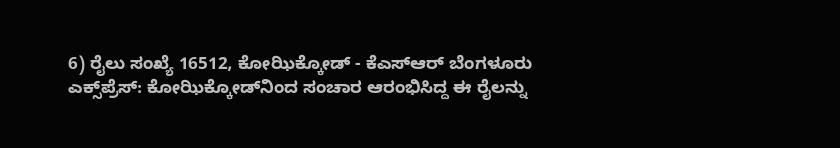6) ರೈಲು ಸಂಖ್ಯೆ 16512, ಕೋಝಿಕ್ಕೋಡ್ - ಕೆಎಸ್ಆರ್ ಬೆಂಗಳೂರು ಎಕ್ಸ್‌ಪ್ರೆಸ್: ಕೋಝಿಕ್ಕೋಡ್‌ನಿಂದ ಸಂಚಾರ ಆರಂಭಿಸಿದ್ದ ಈ ರೈಲನ್ನು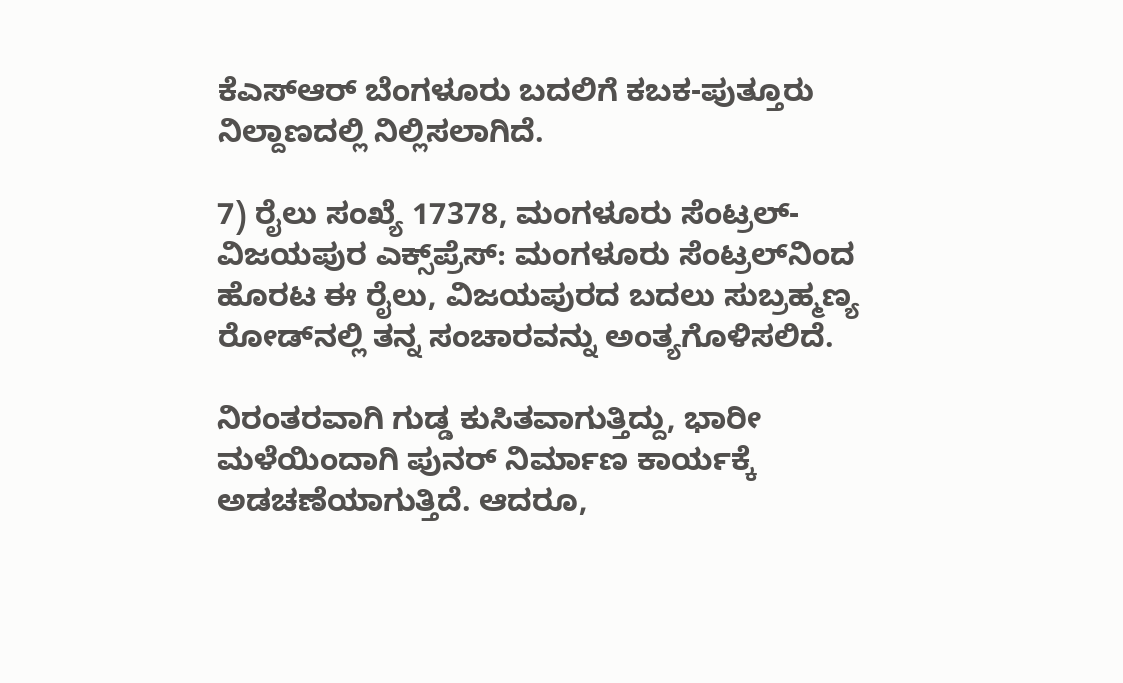ಕೆಎಸ್ಆರ್ ಬೆಂಗಳೂರು ಬದಲಿಗೆ ಕಬಕ-ಪುತ್ತೂರು ನಿಲ್ದಾಣದಲ್ಲಿ ನಿಲ್ಲಿಸಲಾಗಿದೆ.

7) ರೈಲು ಸಂಖ್ಯೆ 17378, ಮಂಗಳೂರು ಸೆಂಟ್ರಲ್-ವಿಜಯಪುರ ಎಕ್ಸ್‌ಪ್ರೆಸ್: ಮಂಗಳೂರು ಸೆಂಟ್ರಲ್‌ನಿಂದ ಹೊರಟ ಈ ರೈಲು, ವಿಜಯಪುರದ ಬದಲು ಸುಬ್ರಹ್ಮಣ್ಯ ರೋಡ್‌ನಲ್ಲಿ ತನ್ನ ಸಂಚಾರವನ್ನು ಅಂತ್ಯಗೊಳಿಸಲಿದೆ.

ನಿರಂತರವಾಗಿ ಗುಡ್ಡ ಕುಸಿತವಾಗುತ್ತಿದ್ದು, ಭಾರೀ ಮಳೆಯಿಂದಾಗಿ ಪುನರ್ ನಿರ್ಮಾಣ ಕಾರ್ಯಕ್ಕೆ ಅಡಚಣೆಯಾಗುತ್ತಿದೆ. ಆದರೂ,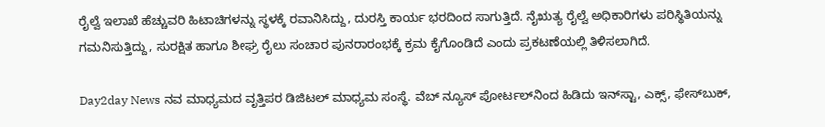ರೈಲ್ವೆ ಇಲಾಖೆ ಹೆಚ್ಚುವರಿ ಹಿಟಾಚಿಗಳನ್ನು ಸ್ಥಳಕ್ಕೆ ರವಾನಿಸಿದ್ದು, ದುರಸ್ತಿ ಕಾರ್ಯ ಭರದಿಂದ ಸಾಗುತ್ತಿದೆ. ನೈಋತ್ಯ ರೈಲ್ವೆ ಅಧಿಕಾರಿಗಳು ಪರಿಸ್ಥಿತಿಯನ್ನು ಗಮನಿಸುತ್ತಿದ್ದು, ಸುರಕ್ಷಿತ ಹಾಗೂ ಶೀಘ್ರ ರೈಲು ಸಂಚಾರ ಪುನರಾರಂಭಕ್ಕೆ ಕ್ರಮ ಕೈಗೊಂಡಿದೆ ಎಂದು ಪ್ರಕಟಣೆಯಲ್ಲಿ ತಿಳಿಸಲಾಗಿದೆ.

Day2day News ನವ ಮಾಧ್ಯಮದ ವೃತ್ತಿಪರ ಡಿಜಿಟಲ್‌ ಮಾಧ್ಯಮ ಸಂಸ್ಥೆ. ವೆಬ್‌ ನ್ಯೂಸ್‌ ಪೋರ್ಟಲ್‌ನಿಂದ ಹಿಡಿದು ಇನ್‌ಸ್ಟಾ, ಎಕ್ಸ್, ಫೇಸ್‌ಬುಕ್‌,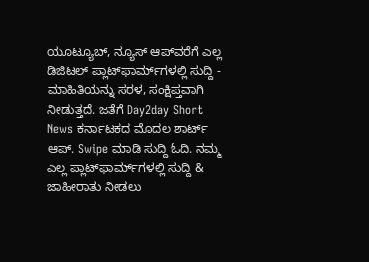ಯೂಟ್ಯೂಬ್‌, ನ್ಯೂಸ್‌ ಆಪ್‌ವರೆಗೆ ಎಲ್ಲ ಡಿಜಿಟಲ್‌ ಪ್ಲಾಟ್‌ಫಾರ್ಮ್‌ಗಳಲ್ಲಿ ಸುದ್ದಿ - ಮಾಹಿತಿಯನ್ನು ಸರಳ, ಸಂಕ್ಷಿಪ್ತವಾಗಿ ನೀಡುತ್ತದೆ. ಜತೆಗೆ Day2day Short News ಕರ್ನಾಟಕದ ಮೊದಲ ಶಾರ್ಟ್‌ ಆಪ್‌. Swipe ಮಾಡಿ ಸುದ್ದಿ ಓದಿ. ನಮ್ಮ ಎಲ್ಲ ಪ್ಲಾಟ್‌ಫಾರ್ಮ್‌ಗಳಲ್ಲಿ ಸುದ್ದಿ & ಜಾಹೀರಾತು ನೀಡಲು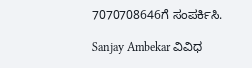7070708646ಗೆ ಸಂಪರ್ಕಿಸಿ.

Sanjay Ambekar ವಿವಿಧ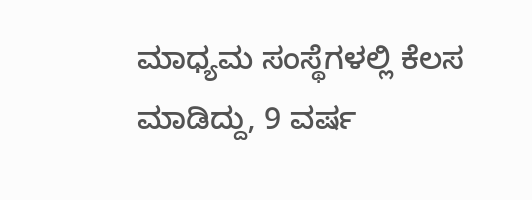ಮಾಧ್ಯಮ ಸಂಸ್ಥೆಗಳಲ್ಲಿ ಕೆಲಸ ಮಾಡಿದ್ದು, 9 ವರ್ಷ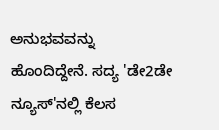ಅನುಭವವನ್ನು ಹೊಂದಿದ್ದೇನೆ. ಸದ್ಯ 'ಡೇ2ಡೇ ನ್ಯೂಸ್'ನಲ್ಲಿ ಕೆಲಸ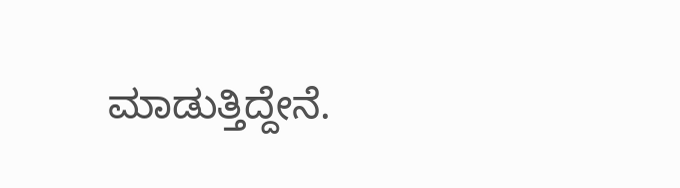ಮಾಡುತ್ತಿದ್ದೇನೆ.